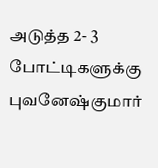அடுத்த 2- 3 போட்டிகளுக்கு புவனேஷ்குமார்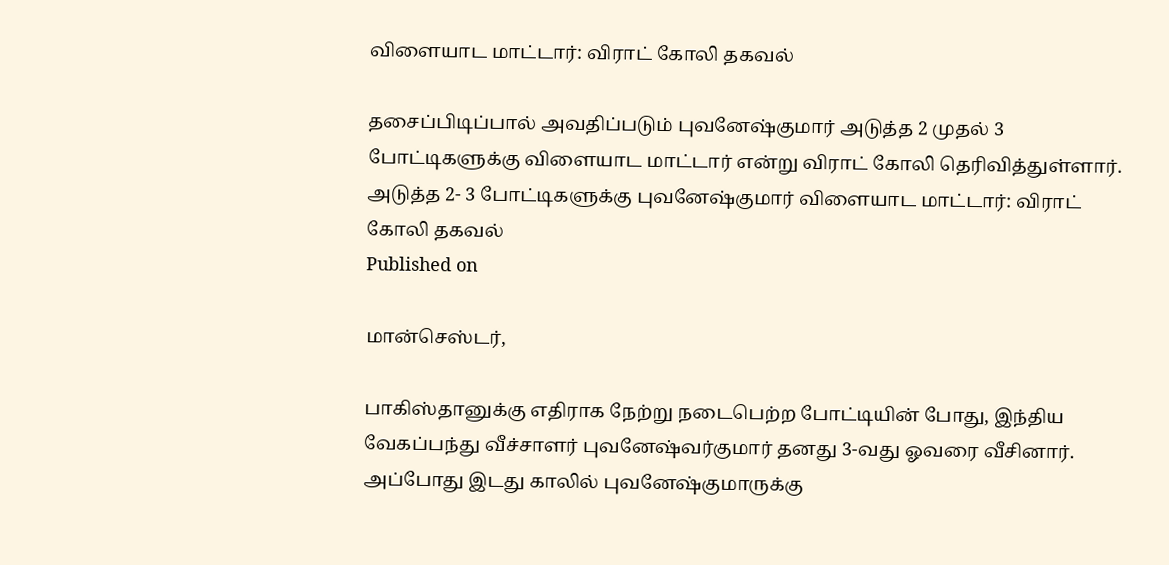விளையாட மாட்டார்: விராட் கோலி தகவல்

தசைப்பிடிப்பால் அவதிப்படும் புவனேஷ்குமார் அடுத்த 2 முதல் 3 போட்டிகளுக்கு விளையாட மாட்டார் என்று விராட் கோலி தெரிவித்துள்ளார்.
அடுத்த 2- 3 போட்டிகளுக்கு புவனேஷ்குமார் விளையாட மாட்டார்: விராட் கோலி தகவல்
Published on

மான்செஸ்டர்,

பாகிஸ்தானுக்கு எதிராக நேற்று நடைபெற்ற போட்டியின் போது, இந்திய வேகப்பந்து வீச்சாளர் புவனேஷ்வர்குமார் தனது 3-வது ஓவரை வீசினார். அப்போது இடது காலில் புவனேஷ்குமாருக்கு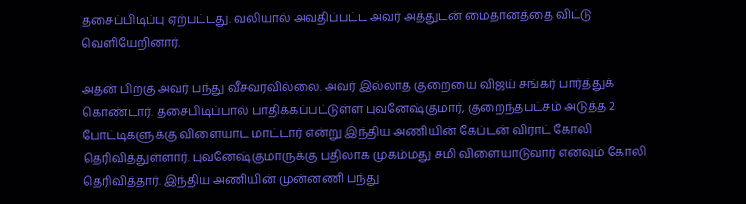தசைப்பிடிப்பு ஏற்பட்டது. வலியால் அவதிப்பட்ட அவர் அத்துடன் மைதானத்தை விட்டு வெளியேறினார்.

அதன் பிறகு அவர் பந்து வீசவரவில்லை. அவர் இல்லாத குறையை விஜய் சங்கர் பார்த்துக் கொண்டார். தசைபிடிப்பால் பாதிக்கப்பட்டுள்ள புவனேஷ்குமார், குறைந்தபட்சம் அடுத்த 2 போட்டிகளுக்கு விளையாட மாட்டார் என்று இந்திய அணியின் கேப்டன் விராட் கோலி தெரிவித்துள்ளார். புவனேஷ்குமாருக்கு பதிலாக முகம்மது சமி விளையாடுவார் எனவும் கோலி தெரிவித்தார். இந்திய அணியின் முன்னணி பந்து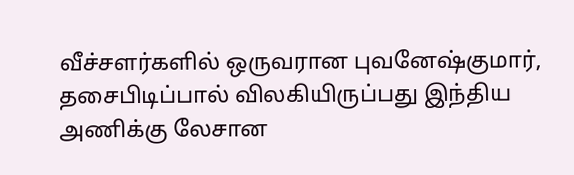வீச்சளர்களில் ஒருவரான புவனேஷ்குமார், தசைபிடிப்பால் விலகியிருப்பது இந்திய அணிக்கு லேசான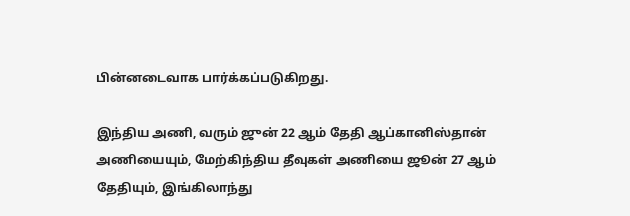பின்னடைவாக பார்க்கப்படுகிறது.

இந்திய அணி, வரும் ஜுன் 22 ஆம் தேதி ஆப்கானிஸ்தான் அணியையும், மேற்கிந்திய தீவுகள் அணியை ஜூன் 27 ஆம் தேதியும், இங்கிலாந்து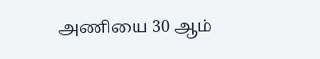அணியை 30 ஆம்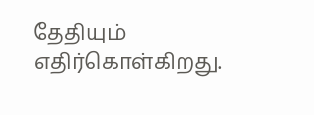தேதியும் எதிர்கொள்கிறது.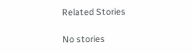Related Stories

No stories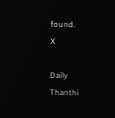found.
X

Daily Thanthi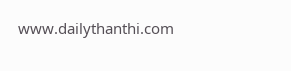www.dailythanthi.com